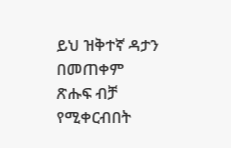ይህ ዝቅተኛ ዳታን በመጠቀም ጽሑፍ ብቻ የሚቀርብበት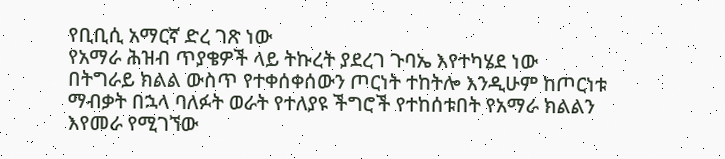የቢቢሲ አማርኛ ድረ ገጽ ነው
የአማራ ሕዝብ ጥያቄዎች ላይ ትኩረት ያደረገ ጉባኤ እየተካሄደ ነው
በትግራይ ክልል ውስጥ የተቀሰቀሰውን ጦርነት ተከትሎ እንዲሁም ከጦርነቱ ማብቃት በኋላ ባለፉት ወራት የተለያዩ ችግሮች የተከሰቱበት የአማራ ክልልን እየመራ የሚገኘው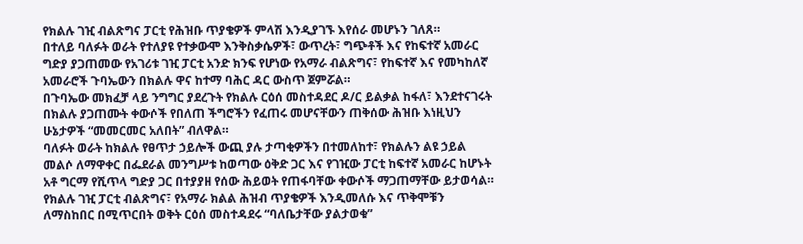የክልሉ ገዢ ብልጽግና ፓርቲ የሕዝቡ ጥያቄዎች ምላሽ እንዲያገኙ እየሰራ መሆኑን ገለጸ።
በተለይ ባለፉት ወራት የተለያዩ የተቃውሞ እንቅስቃሴዎች፣ ውጥረት፣ ግጭቶች እና የከፍተኛ አመራር ግድያ ያጋጠመው የአገሪቱ ገዢ ፓርቲ አንድ ክንፍ የሆነው የአማራ ብልጽግና፣ የከፍተኛ እና የመካከለኛ አመራሮች ጉባኤውን በክልሉ ዋና ከተማ ባሕር ዳር ውስጥ ጀምሯል።
በጉባኤው መክፈቻ ላይ ንግግር ያደረጉት የክልሉ ርዕሰ መስተዳደር ዶ/ር ይልቃል ከፋለ፣ እንደተናገሩት በክልሉ ያጋጠሙት ቀውሶች የበለጠ ችግሮችን የፈጠሩ መሆናቸውን ጠቅሰው ሕዝቡ እነዚህን ሁኔታዎች “መመርመር አለበት” ብለዋል።
ባለፉት ወራት ከክልሉ የፀጥታ ኃይሎች ውጪ ያሉ ታጣቂዎችን በተመለከተ፣ የክልሉን ልዩ ኃይል መልሶ ለማዋቀር በፌደራል መንግሥቱ ከወጣው ዕቅድ ጋር እና የገዢው ፓርቲ ከፍተኛ አመራር ከሆኑት አቶ ግርማ የሺጥላ ግድያ ጋር በተያያዘ የሰው ሕይወት የጠፋባቸው ቀውሶች ማጋጠማቸው ይታወሳል።
የክልሉ ገዢ ፓርቲ ብልጽግና፣ የአማራ ክልል ሕዝብ ጥያቄዎች እንዲመለሱ እና ጥቅሞቹን ለማስከበር በሚጥርበት ወቅት ርዕሰ መስተዳደሩ “ባለቤታቸው ያልታወቁ”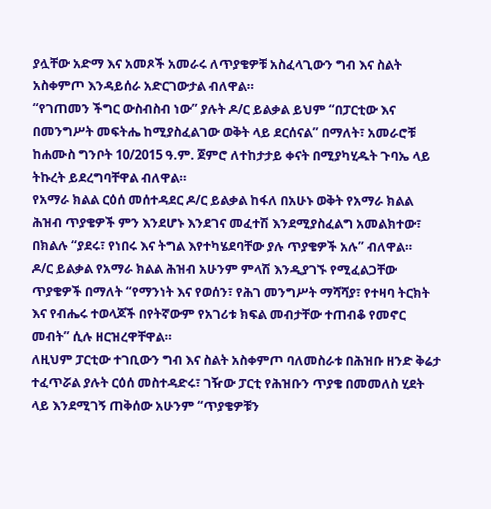ያሏቸው አድማ እና አመጾች አመራሩ ለጥያቄዎቹ አስፈላጊውን ግብ እና ስልት አስቀምጦ እንዳይሰራ አድርገውታል ብለዋል።
“የገጠመን ችግር ውስብስብ ነው” ያሉት ዶ/ር ይልቃል ይህም “በፓርቲው እና በመንግሥት መፍትሔ ከሚያስፈልገው ወቅት ላይ ደርሰናል” በማለት፣ አመራሮቹ ከሐሙስ ግንቦት 10/2015 ዓ.ም. ጀምሮ ለተከታታይ ቀናት በሚያካሂዱት ጉባኤ ላይ ትኩረት ይደረግባቸዋል ብለዋል።
የአማራ ክልል ርዕሰ መሰተዳደር ዶ/ር ይልቃል ከፋለ በአሁኑ ወቅት የአማራ ክልል ሕዝብ ጥያቄዎች ምን እንደሆኑ እንደገና መፈተሽ እንደሚያስፈልግ አመልክተው፣ በክልሉ “ያደሩ፣ የነበሩ እና ትግል እየተካሄደባቸው ያሉ ጥያቄዎች አሉ” ብለዋል።
ዶ/ር ይልቃል የአማራ ክልል ሕዝብ አሁንም ምላሽ እንዲያገኙ የሚፈልጋቸው ጥያቄዎች በማለት “የማንነት እና የወሰን፣ የሕገ መንግሥት ማሻሻያ፣ የተዛባ ትርክት እና የብሔሩ ተወላጆች በየትኛውም የአገሪቱ ክፍል መብታቸው ተጠብቆ የመኖር መብት” ሲሉ ዘርዝረዋቸዋል።
ለዚህም ፓርቲው ተገቢውን ግብ እና ስልት አስቀምጦ ባለመስራቱ በሕዝቡ ዘንድ ቅሬታ ተፈጥሯል ያሉት ርዕሰ መስተዳድሩ፣ ገዥው ፓርቲ የሕዝቡን ጥያቄ በመመለስ ሂደት ላይ እንደሚገኝ ጠቅሰው አሁንም “ጥያቄዎቹን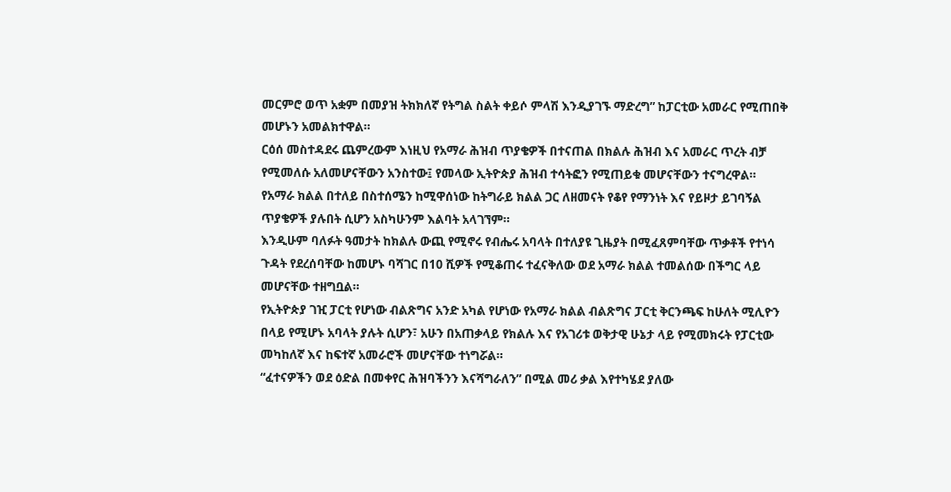መርምሮ ወጥ አቋም በመያዝ ትክክለኛ የትግል ስልት ቀይሶ ምላሽ እንዲያገኙ ማድረግ” ከፓርቲው አመራር የሚጠበቅ መሆኑን አመልክተዋል።
ርዕሰ መስተዳደሩ ጨምረውም እነዚህ የአማራ ሕዝብ ጥያቄዎች በተናጠል በክልሉ ሕዝብ እና አመራር ጥረት ብቻ የሚመለሱ አለመሆናቸውን አንስተው፤ የመላው ኢትዮጵያ ሕዝብ ተሳትፎን የሚጠይቁ መሆናቸውን ተናግረዋል።
የአማራ ክልል በተለይ በስተሰሜን ከሚዋሰነው ከትግራይ ክልል ጋር ለዘመናት የቆየ የማንነት እና የይዞታ ይገባኝል ጥያቄዎች ያሉበት ሲሆን አስካሁንም እልባት አላገኘም።
እንዲሁም ባለፉት ዓመታት ከክልሉ ውጪ የሚኖሩ የብሔሩ አባላት በተለያዩ ጊዜያት በሚፈጸምባቸው ጥቃቶች የተነሳ ጉዳት የደረሰባቸው ከመሆኑ ባሻገር በ10 ሺዎች የሚቆጠሩ ተፈናቅለው ወደ አማራ ክልል ተመልሰው በችግር ላይ መሆናቸው ተዘግቧል።
የኢትዮጵያ ገዢ ፓርቲ የሆነው ብልጽግና አንድ አካል የሆነው የአማራ ክልል ብልጽግና ፓርቲ ቅርንጫፍ ከሁለት ሚሊዮን በላይ የሚሆኑ አባላት ያሉት ሲሆን፣ አሁን በአጠቃላይ የክልሉ እና የአገሪቱ ወቅታዊ ሁኔታ ላይ የሚመክሩት የፓርቲው መካከለኛ እና ከፍተኛ አመራሮች መሆናቸው ተነግሯል።
“ፈተናዎችን ወደ ዕድል በመቀየር ሕዝባችንን እናሻግራለን” በሚል መሪ ቃል እየተካሄደ ያለው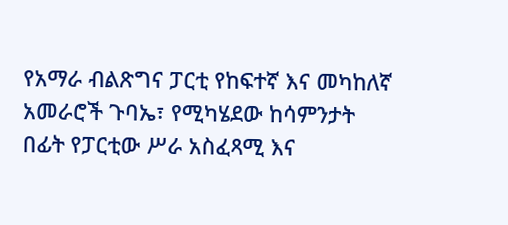የአማራ ብልጽግና ፓርቲ የከፍተኛ እና መካከለኛ አመራሮች ጉባኤ፣ የሚካሄደው ከሳምንታት በፊት የፓርቲው ሥራ አስፈጻሚ እና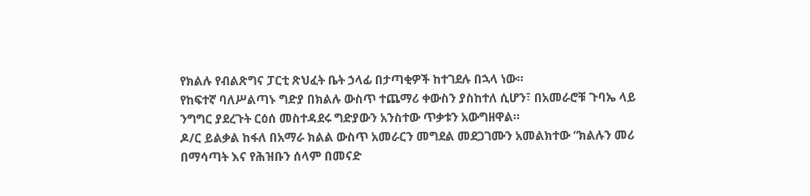የክልሉ የብልጽግና ፓርቲ ጽህፈት ቤት ኃላፊ በታጣቂዎች ከተገደሉ በኋላ ነው።
የከፍተኛ ባለሥልጣኑ ግድያ በክልሉ ውስጥ ተጨማሪ ቀውስን ያስከተለ ሲሆን፣ በአመራሮቹ ጉባኤ ላይ ንግግር ያደረጉት ርዕሰ መስተዳደሩ ግድያውን አንስተው ጥቃቱን አውግዘዋል።
ዶ/ር ይልቃል ከፋለ በአማራ ክልል ውስጥ አመራርን መግደል መደጋገሙን አመልክተው “ክልሉን መሪ በማሳጣት እና የሕዝቡን ሰላም በመናድ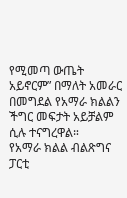የሚመጣ ውጤት አይኖርም” በማለት አመራር በመግደል የአማራ ክልልን ችግር መፍታት አይቻልም ሲሉ ተናግረዋል።
የአማራ ክልል ብልጽግና ፓርቲ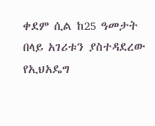ቀደም ሲል ከ25 ዓመታት በላይ አገሪቱን ያስተዳደረው የኢህአዴግ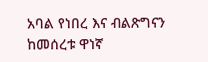አባል የነበረ እና ብልጽግናን ከመሰረቱ ዋነኛ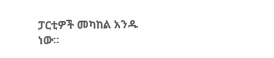ፓርቲዎች መካከል አንዱ ነው።